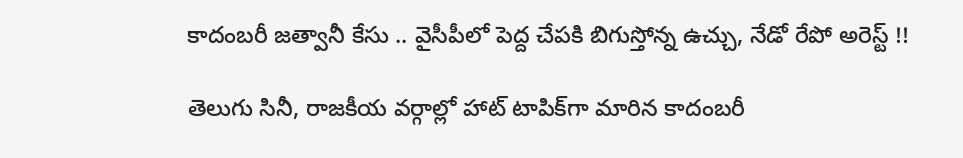కాదంబరీ జత్వానీ కేసు .. వైసీపీలో పెద్ద చేపకి బిగుస్తోన్న ఉచ్చు, నేడో రేపో అరెస్ట్ !!

తెలుగు సినీ, రాజకీయ వర్గాల్లో హాట్ టాపిక్‌గా మారిన కాదంబరీ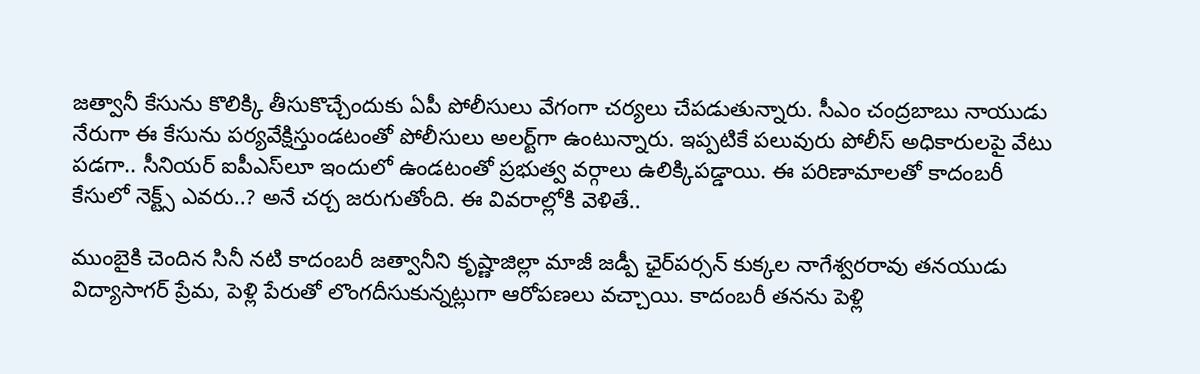జత్వానీ కేసును కొలిక్కి తీసుకొచ్చేందుకు ఏపీ పోలీసులు వేగంగా చర్యలు చేపడుతున్నారు. సీఎం చంద్రబాబు నాయుడు నేరుగా ఈ కేసును పర్యవేక్షిస్తుండటంతో పోలీసులు అలర్ట్‌గా ఉంటున్నారు. ఇప్పటికే పలువురు పోలీస్ అధికారులపై వేటు పడగా.. సీనియర్ ఐపీఎస్‌లూ ఇందులో ఉండటంతో ప్రభుత్వ వర్గాలు ఉలిక్కిపడ్డాయి. ఈ పరిణామాలతో కాదంబరీ కేసులో నెక్ట్స్ ఎవరు..? అనే చర్చ జరుగుతోంది. ఈ వివరాల్లోకి వెళితే..

ముంబైకి చెందిన సినీ నటి కాదంబరీ జత్వానీని కృష్ణాజిల్లా మాజీ జడ్పీ ఛైర్‌పర్సన్ కుక్కల నాగేశ్వరరావు తనయుడు విద్యాసాగర్ ప్రేమ, పెళ్లి పేరుతో లొంగదీసుకున్నట్లుగా ఆరోపణలు వచ్చాయి. కాదంబరీ తనను పెళ్లి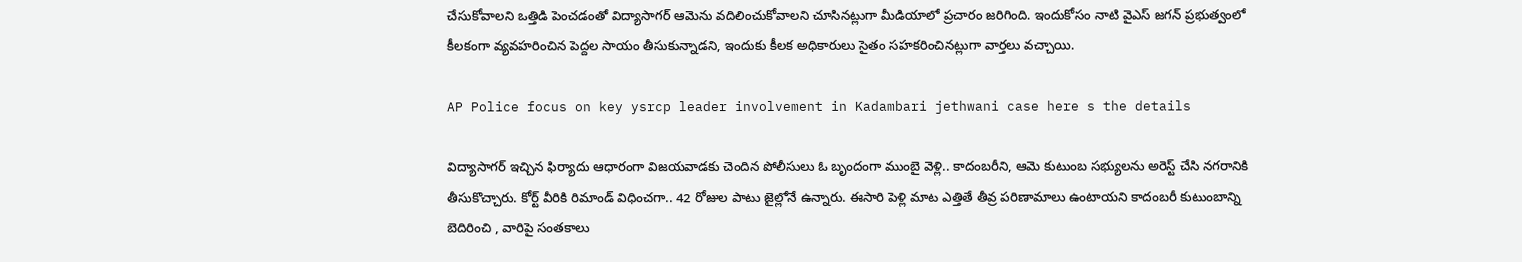చేసుకోవాలని ఒత్తిడి పెంచడంతో విద్యాసాగర్ ఆమెను వదిలించుకోవాలని చూసినట్లుగా మీడియాలో ప్రచారం జరిగింది. ఇందుకోసం నాటి వైఎస్ జగన్ ప్రభుత్వంలో కీలకంగా వ్యవహరించిన పెద్దల సాయం తీసుకున్నాడని, ఇందుకు కీలక అధికారులు సైతం సహకరించినట్లుగా వార్తలు వచ్చాయి.

AP Police focus on key ysrcp leader involvement in Kadambari jethwani case here s the details

విద్యాసాగర్ ఇచ్చిన ఫిర్యాదు ఆధారంగా విజయవాడకు చెందిన పోలీసులు ఓ బృందంగా ముంబై వెళ్లి.. కాదంబరీని, ఆమె కుటుంబ సభ్యులను అరెస్ట్ చేసి నగరానికి తీసుకొచ్చారు. కోర్ట్ వీరికి రిమాండ్ విధించగా.. 42 రోజుల పాటు జైల్లోనే ఉన్నారు. ఈసారి పెళ్లి మాట ఎత్తితే తీవ్ర పరిణామాలు ఉంటాయని కాదంబరీ కుటుంబాన్ని బెదిరించి , వారిపై సంతకాలు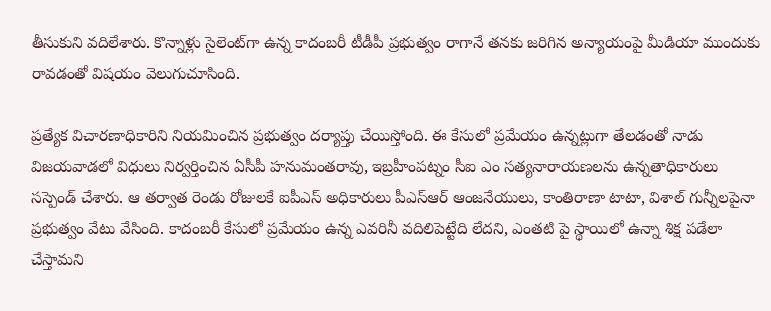తీసుకుని వదిలేశారు. కొన్నాళ్లు సైలెంట్‌గా ఉన్న కాదంబరీ టీడీపీ ప్రభుత్వం రాగానే తనకు జరిగిన అన్యాయంపై మీడియా ముందుకు రావడంతో విషయం వెలుగుచూసింది.

ప్రత్యేక విచారణాధికారిని నియమించిన ప్రభుత్వం దర్యాప్తు చేయిస్తోంది. ఈ కేసులో ప్రమేయం ఉన్నట్లుగా తేలడంతో నాడు విజయవాడలో విధులు నిర్వర్తించిన ఏసీపీ హనుమంతరావు, ఇబ్రహీంపట్నం సీఐ ఎం సత్యనారాయణలను ఉన్నతాధికారులు సస్పెండ్ చేశారు. ఆ తర్వాత రెండు రోజులకే ఐపీఎస్ అధికారులు పీఎస్ఆర్ ఆంజనేయులు, కాంతిరాణా టాటా, విశాల్ గున్నీలపైనా ప్రభుత్వం వేటు వేసింది. కాదంబరీ కేసులో ప్రమేయం ఉన్న ఎవరినీ వదిలిపెట్టేది లేదని, ఎంతటి పై స్థాయిలో ఉన్నా శిక్ష పడేలా చేస్తామని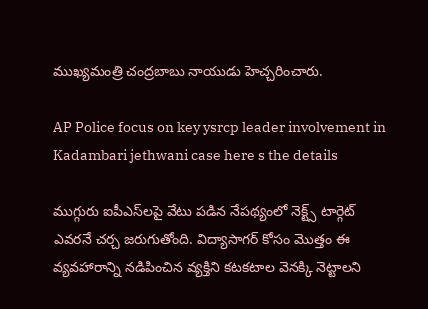ముఖ్యమంత్రి చంద్రబాబు నాయుడు హెచ్చరించారు.

AP Police focus on key ysrcp leader involvement in Kadambari jethwani case here s the details

ముగ్గురు ఐపీఎస్‌లపై వేటు పడిన నేపథ్యంలో నెక్ట్స్ టార్గెట్ ఎవరనే చర్చ జరుగుతోంది. విద్యాసాగర్ కోసం మొత్తం ఈ వ్యవహారాన్ని నడిపించిన వ్యక్తిని కటకటాల వెనక్కి నెట్టాలని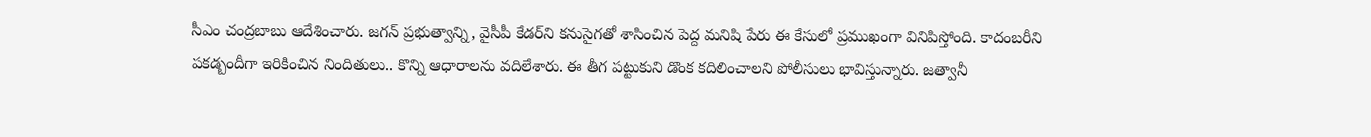సీఎం చంద్రబాబు ఆదేశించారు. జగన్ ప్రభుత్వాన్ని, వైసీపీ కేడర్‌ని కనుసైగతో శాసించిన పెద్ద మనిషి పేరు ఈ కేసులో ప్రముఖంగా వినిపిస్తోంది. కాదంబరీని పకడ్బందీగా ఇరికించిన నిందితులు.. కొన్ని ఆధారాలను వదిలేశారు. ఈ తీగ పట్టుకుని డొంక కదిలించాలని పోలీసులు భావిస్తున్నారు. జత్వానీ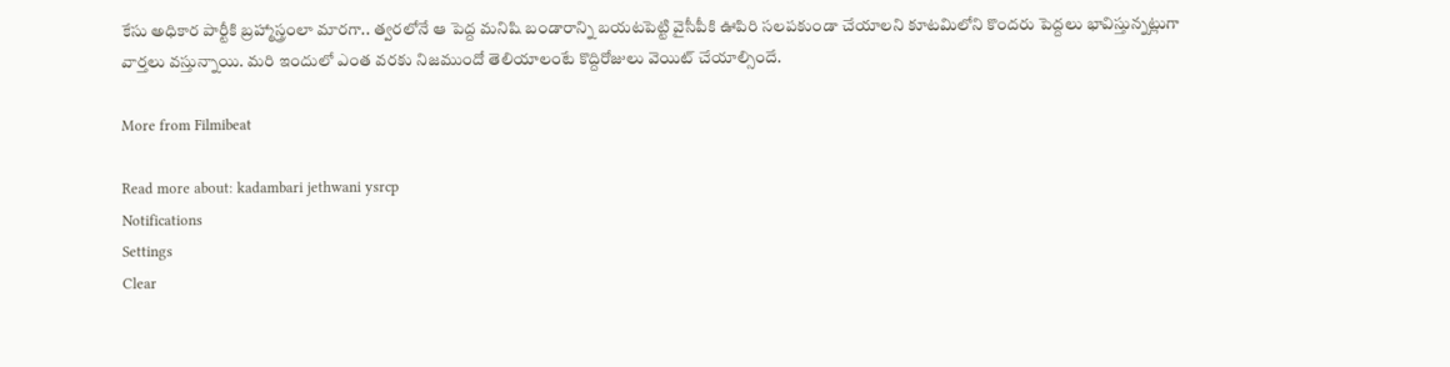కేసు అధికార పార్టీకి బ్రహ్మాస్త్రంలా మారగా.. త్వరలోనే ఆ పెద్ద మనిషి బండారాన్ని బయటపెట్టి వైసీపీకి ఊపిరి సలపకుండా చేయాలని కూటమిలోని కొందరు పెద్దలు భావిస్తున్నట్లుగా వార్తలు వస్తున్నాయి. మరి ఇందులో ఎంత వరకు నిజముందో తెలియాలంటే కొద్దిరోజులు వెయిట్ చేయాల్సిందే.

More from Filmibeat

Read more about: kadambari jethwani ysrcp
Notifications
Settings
Clear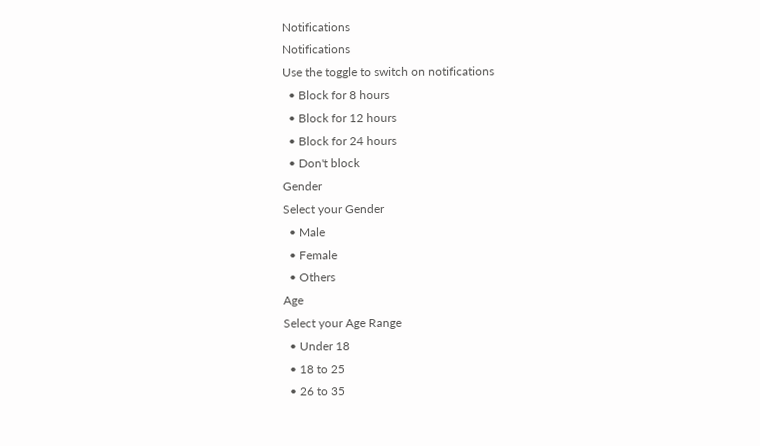Notifications
Notifications
Use the toggle to switch on notifications
  • Block for 8 hours
  • Block for 12 hours
  • Block for 24 hours
  • Don't block
Gender
Select your Gender
  • Male
  • Female
  • Others
Age
Select your Age Range
  • Under 18
  • 18 to 25
  • 26 to 35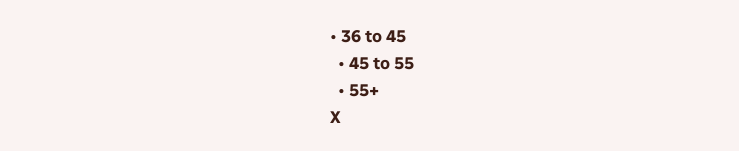• 36 to 45
  • 45 to 55
  • 55+
X